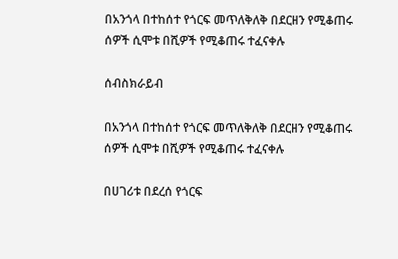በአንጎላ በተከሰተ የጎርፍ መጥለቅለቅ በደርዘን የሚቆጠሩ ሰዎች ሲሞቱ በሺዎች የሚቆጠሩ ተፈናቀሉ

ሰብስክራይብ

በአንጎላ በተከሰተ የጎርፍ መጥለቅለቅ በደርዘን የሚቆጠሩ ሰዎች ሲሞቱ በሺዎች የሚቆጠሩ ተፈናቀሉ

በሀገሪቱ በደረሰ የጎርፍ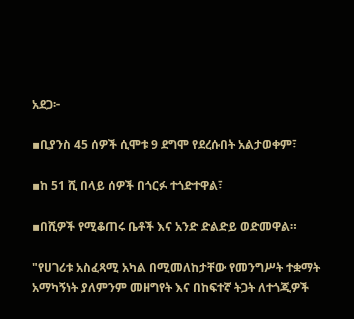አደጋ፦

▪ቢያንስ 45 ሰዎች ሲሞቱ 9 ደግሞ የደረሱበት አልታወቀም፣

▪ከ 51 ሺ በላይ ሰዎች በጎርፉ ተጎድተዋል፣

▪በሺዎች የሚቆጠሩ ቤቶች እና አንድ ድልድይ ወድመዋል።

"የሀገሪቱ አስፈጻሚ አካል በሚመለከታቸው የመንግሥት ተቋማት አማካኝነት ያለምንም መዘግየት እና በከፍተኛ ትጋት ለተጎጂዎች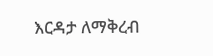እርዳታ ለማቅረብ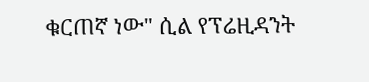ቁርጠኛ ነው" ሲል የፕሬዚዳንት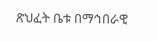ጽህፈት ቤቱ በማኅበራዊ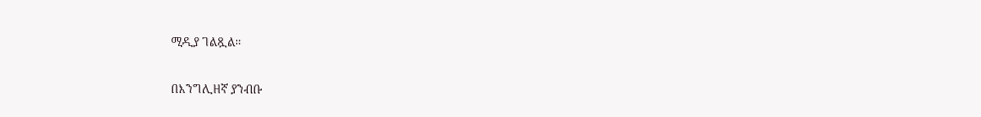ሚዲያ ገልጿል።

በእንግሊዘኛ ያንብቡ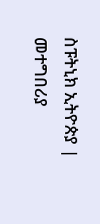ስፑትኒክ ኢትዮጵያ | መተግበሪያ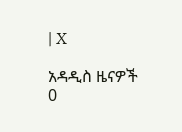| X

አዳዲስ ዜናዎች
0